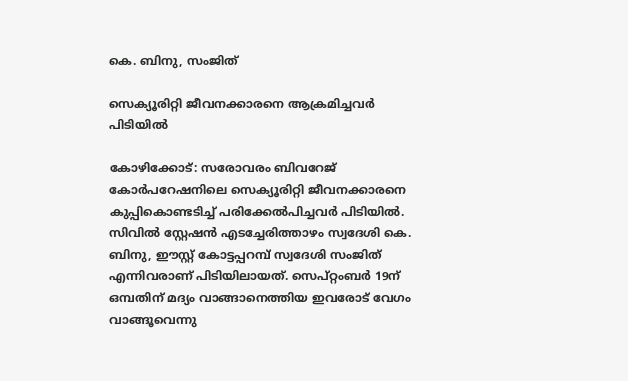കെ. ബിനു, സംജിത്

സെക്യൂരിറ്റി ജീവനക്കാരനെ ആക്രമിച്ചവർ പിടിയിൽ

കോഴിക്കോട്: സരോവരം ബിവറേജ് കോർപറേഷനിലെ സെക്യൂരിറ്റി ജീവനക്കാരനെ കുപ്പികൊണ്ടടിച്ച് പരിക്കേൽപിച്ചവർ പിടിയിൽ. സിവിൽ സ്റ്റേഷൻ എടച്ചേരിത്താഴം സ്വദേശി കെ. ബിനു, ഈസ്റ്റ് കോട്ടപ്പറമ്പ് സ്വദേശി സംജിത് എന്നിവരാണ് പിടിയിലായത്. സെപ്റ്റംബർ 19ന് ഒമ്പതിന് മദ്യം വാങ്ങാനെത്തിയ ഇവരോട് വേഗം വാങ്ങൂവെന്നു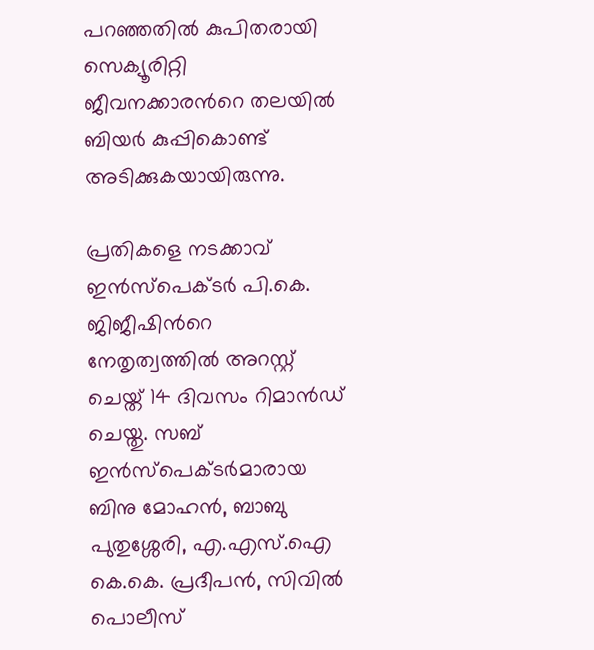പറഞ്ഞതിൽ കുപിതരായി സെക്യൂരിറ്റി ജീവനക്കാരന്‍റെ തലയിൽ ബിയർ കുപ്പികൊണ്ട് അടിക്കുകയായിരുന്നു.

പ്രതികളെ നടക്കാവ് ഇൻസ്പെക്ടർ പി.കെ. ജിജീഷിന്‍റെ നേതൃത്വത്തിൽ അറസ്റ്റ് ചെയ്ത് 14 ദിവസം റിമാൻഡ് ചെയ്തു. സബ് ഇൻസ്പെക്ടർമാരായ ബിനു മോഹൻ, ബാബു പുതുശ്ശേരി, എ.എസ്.ഐ കെ.കെ. പ്രദീപൻ, സിവിൽ പൊലീസ്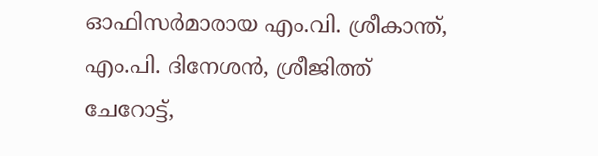ഓഫിസർമാരായ എം.വി. ശ്രീകാന്ത്, എം.പി. ദിനേശൻ, ശ്രീജിത്ത് ചേറോട്ട്,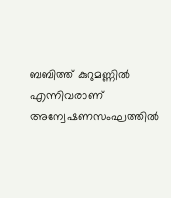ബബിത്ത് കുറുമണ്ണിൽ എന്നിവരാണ് അന്വേഷണസംഘത്തിൽ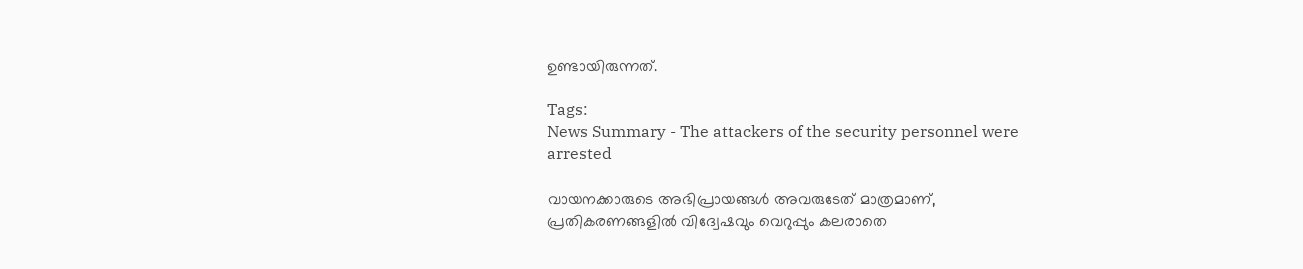ഉണ്ടായിരുന്നത്.

Tags:
News Summary - The attackers of the security personnel were arrested

വായനക്കാരുടെ അഭിപ്രായങ്ങള്‍ അവരുടേത് മാത്രമാണ്, പ്രതികരണങ്ങളിൽ വിദ്വേഷവും വെറുപ്പും കലരാതെ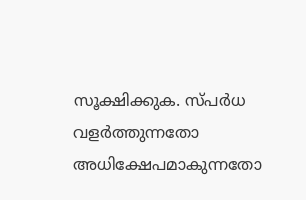സൂക്ഷിക്കുക. സ്പർധ വളർത്തുന്നതോ അധിക്ഷേപമാകുന്നതോ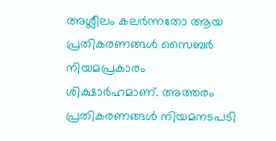അശ്ലീലം കലർന്നതോ ആയ പ്രതികരണങ്ങൾ സൈബർ നിയമപ്രകാരം ശിക്ഷാർഹമാണ്. അത്തരം പ്രതികരണങ്ങൾ നിയമനടപടി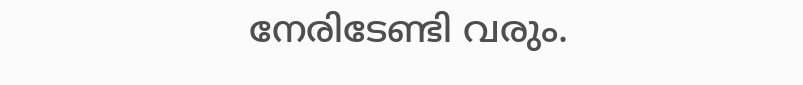നേരിടേണ്ടി വരും.